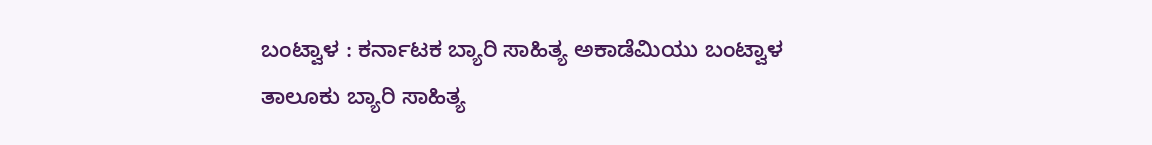ಬಂಟ್ವಾಳ : ಕರ್ನಾಟಕ ಬ್ಯಾರಿ ಸಾಹಿತ್ಯ ಅಕಾಡೆಮಿಯು ಬಂಟ್ವಾಳ ತಾಲೂಕು ಬ್ಯಾರಿ ಸಾಹಿತ್ಯ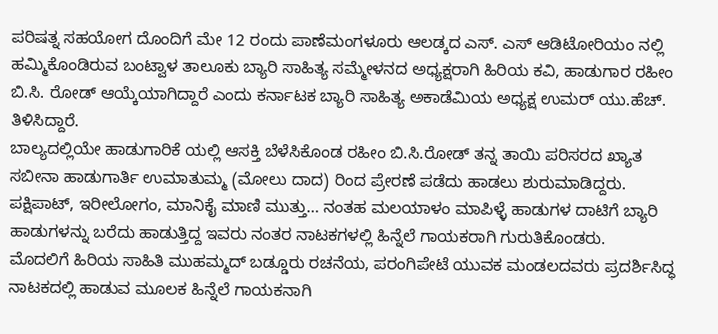ಪರಿಷತ್ನ ಸಹಯೋಗ ದೊಂದಿಗೆ ಮೇ 12 ರಂದು ಪಾಣೆಮಂಗಳೂರು ಆಲಡ್ಕದ ಎಸ್. ಎಸ್ ಆಡಿಟೋರಿಯಂ ನಲ್ಲಿ ಹಮ್ಮಿಕೊಂಡಿರುವ ಬಂಟ್ವಾಳ ತಾಲೂಕು ಬ್ಯಾರಿ ಸಾಹಿತ್ಯ ಸಮ್ಮೇಳನದ ಅಧ್ಯಕ್ಷರಾಗಿ ಹಿರಿಯ ಕವಿ, ಹಾಡುಗಾರ ರಹೀಂ ಬಿ.ಸಿ. ರೋಡ್ ಆಯ್ಕೆಯಾಗಿದ್ದಾರೆ ಎಂದು ಕರ್ನಾಟಕ ಬ್ಯಾರಿ ಸಾಹಿತ್ಯ ಅಕಾಡೆಮಿಯ ಅಧ್ಯಕ್ಷ ಉಮರ್ ಯು.ಹೆಚ್. ತಿಳಿಸಿದ್ದಾರೆ.
ಬಾಲ್ಯದಲ್ಲಿಯೇ ಹಾಡುಗಾರಿಕೆ ಯಲ್ಲಿ ಆಸಕ್ತಿ ಬೆಳೆಸಿಕೊಂಡ ರಹೀಂ ಬಿ.ಸಿ.ರೋಡ್ ತನ್ನ ತಾಯಿ ಪರಿಸರದ ಖ್ಯಾತ ಸಬೀನಾ ಹಾಡುಗಾರ್ತಿ ಉಮಾತುಮ್ಮ (ಮೋಲು ದಾದ) ರಿಂದ ಪ್ರೇರಣೆ ಪಡೆದು ಹಾಡಲು ಶುರುಮಾಡಿದ್ದರು. ಪಕ್ಷಿಪಾಟ್, ಇರೀಲೋಗಂ, ಮಾನಿಕೈ ಮಾಣಿ ಮುತ್ತು… ನಂತಹ ಮಲಯಾಳಂ ಮಾಪಿಳ್ಳೆ ಹಾಡುಗಳ ದಾಟಿಗೆ ಬ್ಯಾರಿ ಹಾಡುಗಳನ್ನು ಬರೆದು ಹಾಡುತ್ತಿದ್ದ ಇವರು ನಂತರ ನಾಟಕಗಳಲ್ಲಿ ಹಿನ್ನೆಲೆ ಗಾಯಕರಾಗಿ ಗುರುತಿಕೊಂಡರು.
ಮೊದಲಿಗೆ ಹಿರಿಯ ಸಾಹಿತಿ ಮುಹಮ್ಮದ್ ಬಡ್ಡೂರು ರಚನೆಯ, ಪರಂಗಿಪೇಟೆ ಯುವಕ ಮಂಡಲದವರು ಪ್ರದರ್ಶಿಸಿದ್ಧ ನಾಟಕದಲ್ಲಿ ಹಾಡುವ ಮೂಲಕ ಹಿನ್ನೆಲೆ ಗಾಯಕನಾಗಿ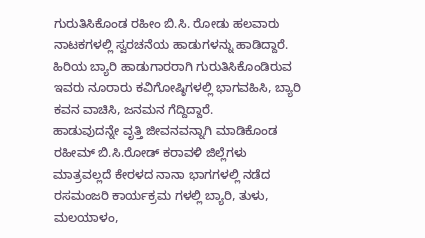ಗುರುತಿಸಿಕೊಂಡ ರಹೀಂ ಬಿ.ಸಿ. ರೋಡು ಹಲವಾರು ನಾಟಕಗಳಲ್ಲಿ ಸ್ವರಚನೆಯ ಹಾಡುಗಳನ್ನು ಹಾಡಿದ್ದಾರೆ. ಹಿರಿಯ ಬ್ಯಾರಿ ಹಾಡುಗಾರರಾಗಿ ಗುರುತಿಸಿಕೊಂಡಿರುವ ಇವರು ನೂರಾರು ಕವಿಗೋಷ್ಠಿಗಳಲ್ಲಿ ಭಾಗವಹಿಸಿ, ಬ್ಯಾರಿ ಕವನ ವಾಚಿಸಿ, ಜನಮನ ಗೆದ್ದಿದ್ದಾರೆ.
ಹಾಡುವುದನ್ನೇ ವೃತ್ತಿ ಜೀವನವನ್ನಾಗಿ ಮಾಡಿಕೊಂಡ ರಹೀಮ್ ಬಿ.ಸಿ.ರೋಡ್ ಕರಾವಳಿ ಜಿಲ್ಲೆಗಳು ಮಾತ್ರವಲ್ಲದೆ ಕೇರಳದ ನಾನಾ ಭಾಗಗಳಲ್ಲಿ ನಡೆದ ರಸಮಂಜರಿ ಕಾರ್ಯಕ್ರಮ ಗಳಲ್ಲಿ ಬ್ಯಾರಿ, ತುಳು, ಮಲಯಾಳಂ,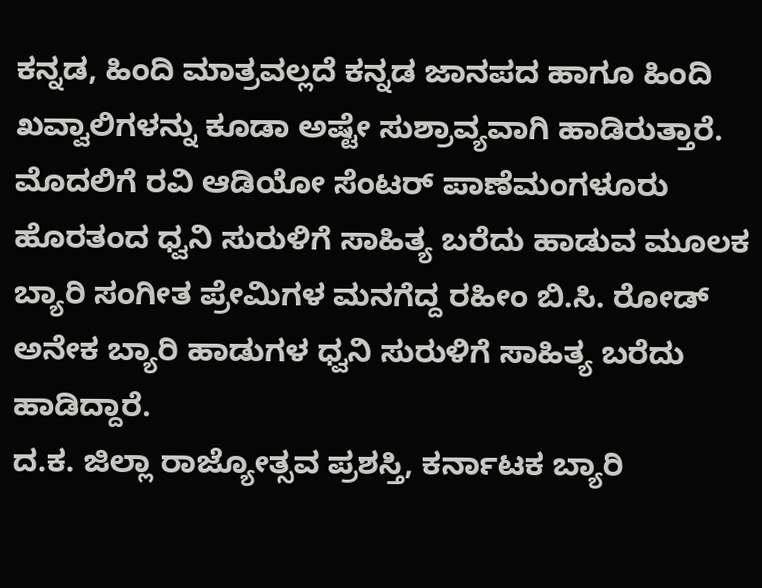ಕನ್ನಡ, ಹಿಂದಿ ಮಾತ್ರವಲ್ಲದೆ ಕನ್ನಡ ಜಾನಪದ ಹಾಗೂ ಹಿಂದಿ ಖವ್ವಾಲಿಗಳನ್ನು ಕೂಡಾ ಅಷ್ಟೇ ಸುಶ್ರಾವ್ಯವಾಗಿ ಹಾಡಿರುತ್ತಾರೆ.
ಮೊದಲಿಗೆ ರವಿ ಆಡಿಯೋ ಸೆಂಟರ್ ಪಾಣೆಮಂಗಳೂರು ಹೊರತಂದ ಧ್ವನಿ ಸುರುಳಿಗೆ ಸಾಹಿತ್ಯ ಬರೆದು ಹಾಡುವ ಮೂಲಕ ಬ್ಯಾರಿ ಸಂಗೀತ ಪ್ರೇಮಿಗಳ ಮನಗೆದ್ದ ರಹೀಂ ಬಿ.ಸಿ. ರೋಡ್ ಅನೇಕ ಬ್ಯಾರಿ ಹಾಡುಗಳ ಧ್ವನಿ ಸುರುಳಿಗೆ ಸಾಹಿತ್ಯ ಬರೆದು ಹಾಡಿದ್ದಾರೆ.
ದ.ಕ. ಜಿಲ್ಲಾ ರಾಜ್ಯೋತ್ಸವ ಪ್ರಶಸ್ತಿ, ಕರ್ನಾಟಕ ಬ್ಯಾರಿ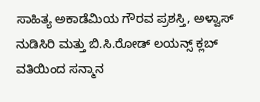ಸಾಹಿತ್ಯ ಅಕಾಡೆಮಿಯ ಗೌರವ ಪ್ರಶಸ್ತಿ, ಅಳ್ವಾಸ್ ನುಡಿಸಿರಿ ಮತ್ತು ಬಿ.ಸಿ.ರೋಡ್ ಲಯನ್ಸ್ ಕ್ಲಬ್ ವತಿಯಿಂದ ಸನ್ಮಾನ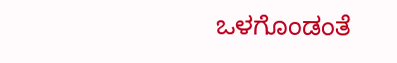ಒಳಗೊಂಡಂತೆ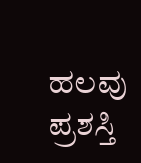ಹಲವು ಪ್ರಶಸ್ತಿ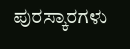ಪುರಸ್ಕಾರಗಳು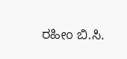ರಹೀಂ ಬಿ.ಸಿ.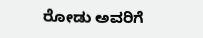ರೋಡು ಅವರಿಗೆ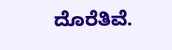ದೊರೆತಿವೆ.